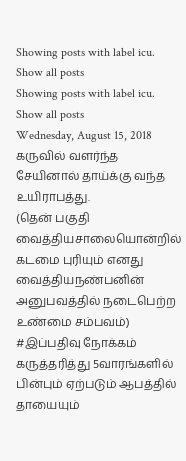Showing posts with label icu. Show all posts
Showing posts with label icu. Show all posts
Wednesday, August 15, 2018
கருவில் வளர்ந்த சேயினால் தாய்க்கு வந்த உயிராபத்து.
(தென் பகுதி வைத்தியசாலையொன்றில் கடமை புரியும் எனது வைத்தியநண்பனின் அனுபவத்தில் நடைபெற்ற உண்மை சம்பவம்)
#இப்பதிவு நோக்கம் கருத்தரித்து 5வாரங்களில் பின்பும் ஏற்படும் ஆபத்தில் தாயையும்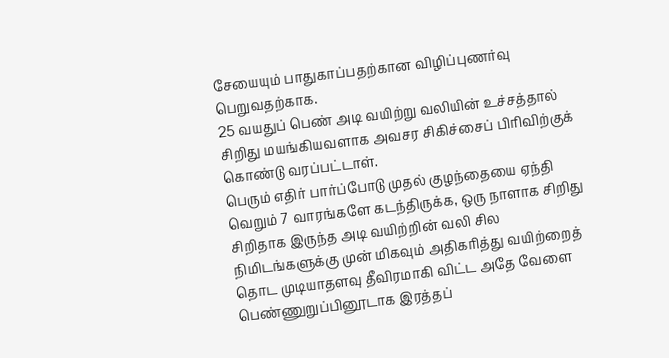சேயையும் பாதுகாப்பதற்கான விழிப்புணர்வு பெறுவதற்காக.
25 வயதுப் பெண் அடி வயிற்று வலியின் உச்சத்தால் சிறிது மயங்கியவளாக அவசர சிகிச்சைப் பிரிவிற்குக் கொண்டு வரப்பட்டாள்.
பெரும் எதிர் பார்ப்போடு முதல் குழந்தையை ஏந்தி வெறும் 7 வாரங்களே கடந்திருக்க, ஒரு நாளாக சிறிது சிறிதாக இருந்த அடி வயிற்றின் வலி சில நிமிடங்களுக்கு முன் மிகவும் அதிகரித்து வயிற்றைத் தொட முடியாதளவு தீவிரமாகி விட்ட அதே வேளை பெண்ணுறுப்பினூடாக இரத்தப்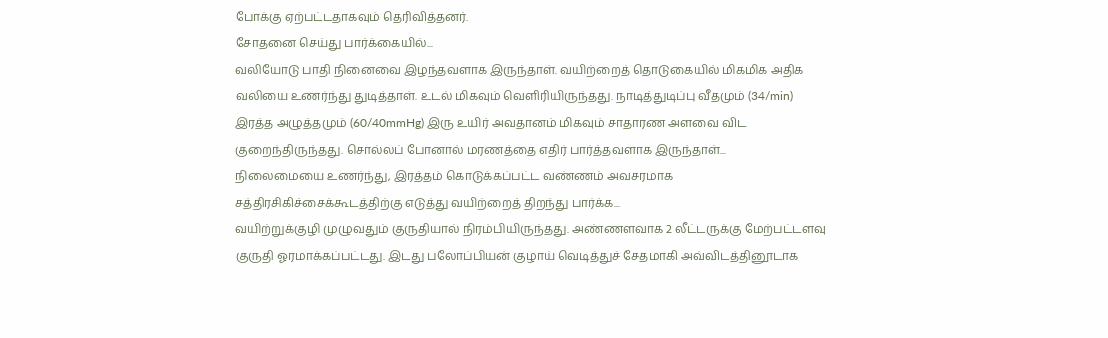போக்கு ஏற்பட்டதாகவும் தெரிவித்தனர்.
சோதனை செய்து பார்க்கையில்...
வலியோடு பாதி நினைவை இழந்தவளாக இருந்தாள். வயிற்றைத் தொடுகையில் மிகமிக அதிக வலியை உணர்ந்து துடித்தாள். உடல் மிகவும் வெளிரியிருந்தது. நாடித்துடிப்பு வீதமும் (34/min) இரத்த அழுத்தமும் (60/40mmHg) இரு உயிர் அவதானம் மிகவும் சாதாரண அளவை விட குறைந்திருந்தது. சொல்லப் போனால் மரணத்தை எதிர் பார்த்தவளாக இருந்தாள்...
நிலைமையை உணர்ந்து, இரத்தம் கொடுக்கப்பட்ட வண்ணம் அவசரமாக சத்திரசிகிச்சைக்கூடத்திற்கு எடுத்து வயிற்றைத் திறந்து பார்க்க...
வயிற்றுக்குழி முழுவதும் குருதியால் நிரம்பியிருந்தது. அண்ணளவாக 2 லீட்டருக்கு மேற்பட்டளவு குருதி ஓரமாக்கப்பட்டது. இடது பலோப்பியன் குழாய் வெடித்துச் சேதமாகி அவ்விடத்தினூடாக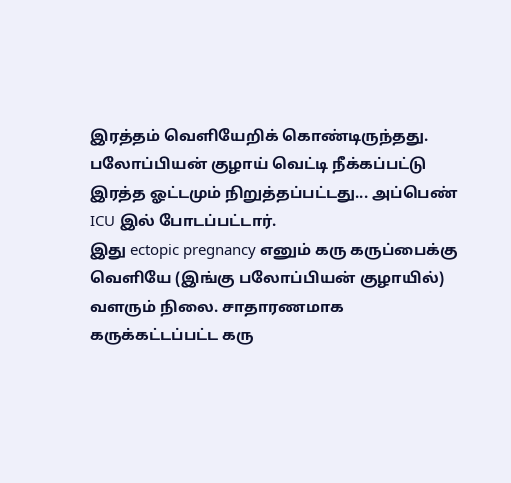இரத்தம் வெளியேறிக் கொண்டிருந்தது. பலோப்பியன் குழாய் வெட்டி நீக்கப்பட்டு இரத்த ஓட்டமும் நிறுத்தப்பட்டது... அப்பெண் ICU இல் போடப்பட்டார்.
இது ectopic pregnancy எனும் கரு கருப்பைக்கு வெளியே (இங்கு பலோப்பியன் குழாயில்) வளரும் நிலை. சாதாரணமாக கருக்கட்டப்பட்ட கரு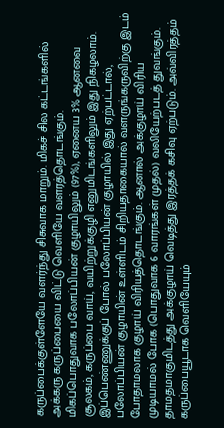கருப்பைக்குள்ளேயே வளர்ந்து சிசுவாக மாறும். மிகச் சில கட்டங்களில் அக்கரு கருப்பையை விட்டு வெளியே வளரத்தொடங்கும்.
மிகப்பொதுவாக பலோப்பியன் குழாயிலும் (97%), ஏனைய 3% ஆனவை சூலகம், கருப்பை வாய், வயிற்றுக்குழி எனுமிடங்களிலும் இது நிகழலாம்.
இப்பெண்ணுக்குப் போல் பலோப்பியன் குழாயில் இது ஏற்பட்டால், பலோப்பியன் குழாயின் உள்ளிடம் சிறியதாகையால் வளருங்கருவிற்கு இடம் போதாமலாக குழாய் விரியத்தொடங்கும். ஆனால் அக்குழாய் விரிய முடியாமல் போக (பொதுவாக 6 வாரங்கள் முதல்) வலியேற்படத் துவங்கும். தாமதமாகுமிடத்து அக்குழாய் வெடித்து இரத்தக் கசிவு ஏற்படும். அவ்விரத்தம் கருப்பையூடாக வெளியேயும்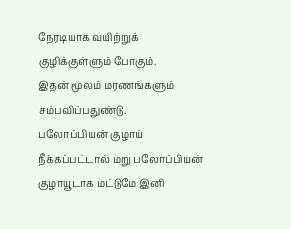நேரடியாக வயிற்றுக் குழிக்குள்ளும் போகும்.
இதன் மூலம் மரணங்களும் சம்பவிப்பதுண்டு.
பலோப்பியன் குழாய் நீக்கப்பட்டால் மறு பலோப்பியன் குழாயூடாக மட்டுமே இனி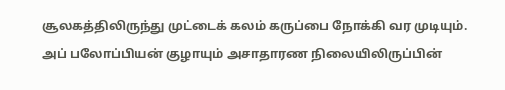சூலகத்திலிருந்து முட்டைக் கலம் கருப்பை நோக்கி வர முடியும். அப் பலோப்பியன் குழாயும் அசாதாரண நிலையிலிருப்பின்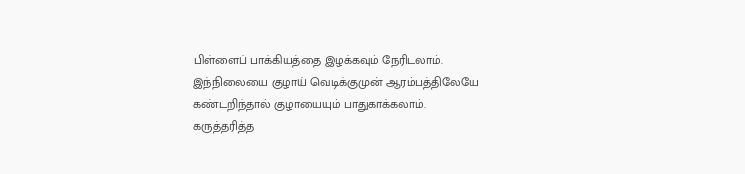பிள்ளைப் பாக்கியத்தை இழக்கவும் நேரிடலாம்.
இந்நிலையை குழாய் வெடிக்குமுன் ஆரம்பத்திலேயே கண்டறிந்தால் குழாயையும் பாதுகாக்கலாம்.
கருத்தரித்த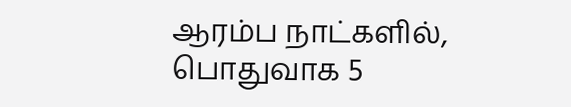ஆரம்ப நாட்களில், பொதுவாக 5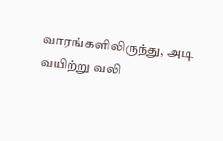வாரங்களிலிருந்து, அடி வயிற்று வலி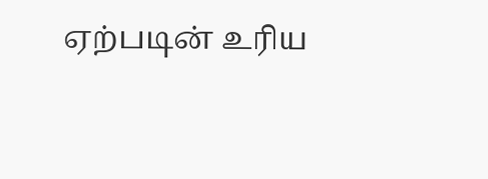ஏற்படின் உரிய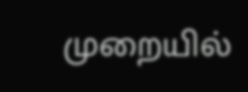முறையில்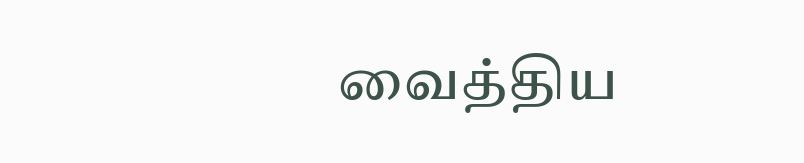வைத்திய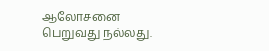ஆலோசனை பெறுவது நல்லது.